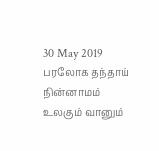30 May 2019
பரலோக தந்தாய் நின்னாமம்
உலகும் வானும்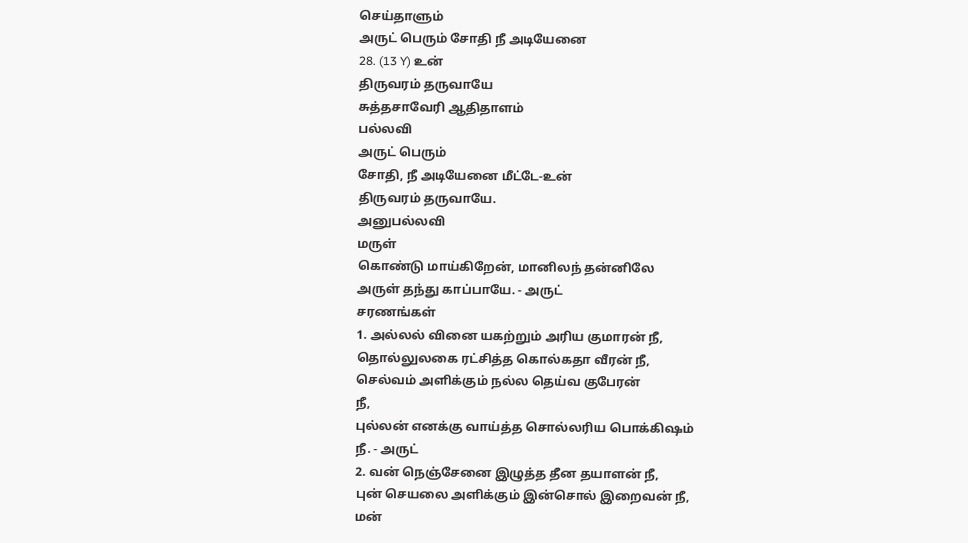செய்தாளும்
அருட் பெரும் சோதி நீ அடியேனை
28. (13 Y) உன்
திருவரம் தருவாயே
சுத்தசாவேரி ஆதிதாளம்
பல்லவி
அருட் பெரும்
சோதி, நீ அடியேனை மீட்டே-உன்
திருவரம் தருவாயே.
அனுபல்லவி
மருள்
கொண்டு மாய்கிறேன், மானிலந் தன்னிலே
அருள் தந்து காப்பாயே. - அருட்
சரணங்கள்
1. அல்லல் வினை யகற்றும் அரிய குமாரன் நீ,
தொல்லுலகை ரட்சித்த கொல்கதா வீரன் நீ,
செல்வம் அளிக்கும் நல்ல தெய்வ குபேரன்
நீ,
புல்லன் எனக்கு வாய்த்த சொல்லரிய பொக்கிஷம்
நீ. - அருட்
2. வன் நெஞ்சேனை இழுத்த தீன தயாளன் நீ,
புன் செயலை அளிக்கும் இன்சொல் இறைவன் நீ,
மன்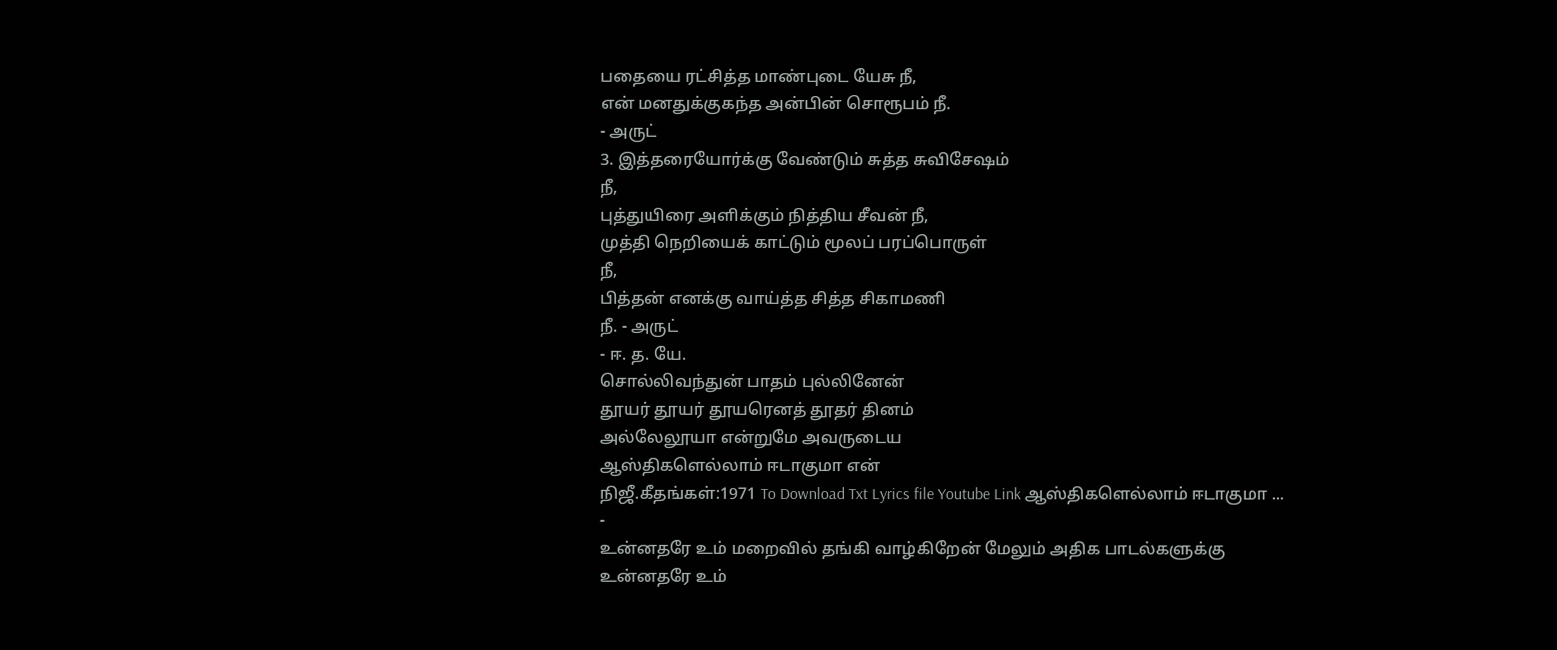பதையை ரட்சித்த மாண்புடை யேசு நீ,
என் மனதுக்குகந்த அன்பின் சொரூபம் நீ.
- அருட்
3. இத்தரையோர்க்கு வேண்டும் சுத்த சுவிசேஷம்
நீ,
புத்துயிரை அளிக்கும் நித்திய சீவன் நீ,
முத்தி நெறியைக் காட்டும் மூலப் பரப்பொருள்
நீ,
பித்தன் எனக்கு வாய்த்த சித்த சிகாமணி
நீ. - அருட்
- ஈ. த. யே.
சொல்லிவந்துன் பாதம் புல்லினேன்
தூயர் தூயர் தூயரெனத் தூதர் தினம்
அல்லேலூயா என்றுமே அவருடைய
ஆஸ்திகளெல்லாம் ஈடாகுமா என்
நிஜீ.கீதங்கள்:1971 To Download Txt Lyrics file Youtube Link ஆஸ்திகளெல்லாம் ஈடாகுமா ...
-
உன்னதரே உம் மறைவில் தங்கி வாழ்கிறேன் மேலும் அதிக பாடல்களுக்கு உன்னதரே உம்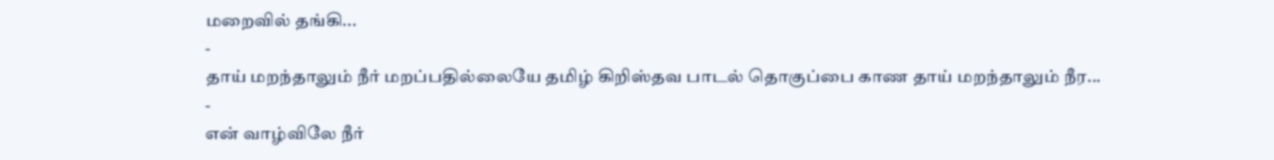மறைவில் தங்கி...
-
தாய் மறந்தாலும் நீர் மறப்பதில்லையே தமிழ் கிறிஸ்தவ பாடல் தொகுப்பை காண தாய் மறந்தாலும் நீர...
-
என் வாழ்விலே நீர்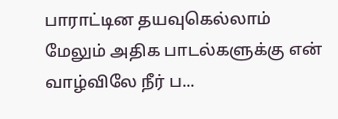பாராட்டின தயவுகெல்லாம் மேலும் அதிக பாடல்களுக்கு என் வாழ்விலே நீர் ப...